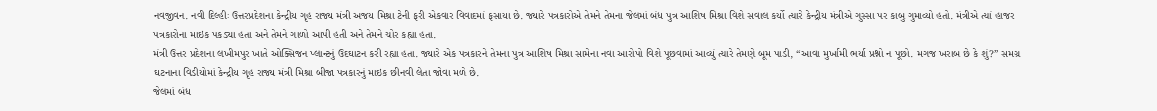નવજીવન. નવી દિલ્હીઃ ઉત્તરપ્રદેશના કેન્દ્રીય ગૃહ રાજ્ય મંત્રી અજય મિશ્રા ટેની ફરી એકવાર વિવાદમાં ફસાયા છે. જ્યારે પત્રકારોએ તેમને તેમના જેલમાં બંધ પુત્ર આશિષ મિશ્રા વિશે સવાલ કર્યો ત્યારે કેન્દ્રીય મંત્રીએ ગુસ્સા પર કાબુ ગુમાવ્યો હતો. મંત્રીએ ત્યાં હાજર પત્રકારોના માઇક પકડ્યા હતા અને તેમને ગાળો આપી હતી અને તેમને ચોર કહ્યા હતા.
મંત્રી ઉત્તર પ્રદેશના લખીમપુર ખાતે ઓક્સિજન પ્લાન્ટનું ઉદઘાટન કરી રહ્યા હતા. જ્યારે એક પત્રકારને તેમના પુત્ર આશિષ મિશ્રા સામેના નવા આરોપો વિશે પૂછવામાં આવ્યું ત્યારે તેમણે બૂમ પાડી, “આવા મુર્ખામી ભર્યા પ્રશ્નો ન પૂછો. મગજ ખરાબ છે કે શું?” સમગ્ર ઘટનાના વિડીયોમાં કેન્દ્રીય ગૃહ રાજ્ય મંત્રી મિશ્રા બીજા પત્રકારનું માઇક છીનવી લેતા જોવા મળે છે.
જેલમાં બંધ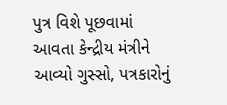પુત્ર વિશે પૂછવામાં આવતા કેન્દ્રીય મંત્રીને આવ્યો ગુસ્સો, પત્રકારોનું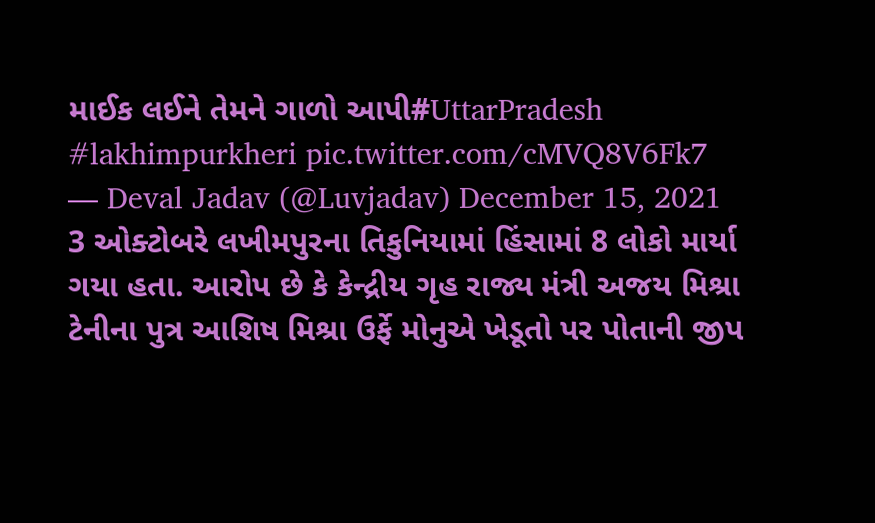માઈક લઈને તેમને ગાળો આપી#UttarPradesh #lakhimpurkheri pic.twitter.com/cMVQ8V6Fk7
— Deval Jadav (@Luvjadav) December 15, 2021
3 ઓક્ટોબરે લખીમપુરના તિકુનિયામાં હિંસામાં 8 લોકો માર્યા ગયા હતા. આરોપ છે કે કેન્દ્રીય ગૃહ રાજ્ય મંત્રી અજય મિશ્રા ટેનીના પુત્ર આશિષ મિશ્રા ઉર્ફે મોનુએ ખેડૂતો પર પોતાની જીપ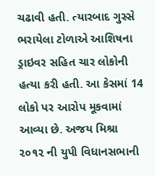ચઢાવી હતી. ત્યારબાદ ગુસ્સે ભરાયેલા ટોળાએ આશિષના ડ્રાઇવર સહિત ચાર લોકોની હત્યા કરી હતી. આ કેસમાં 14 લોકો પર આરોપ મૂકવામાં આવ્યા છે. અજય મિશ્રા ૨૦૧૨ ની યુપી વિધાનસભાની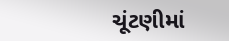ચૂંટણીમાં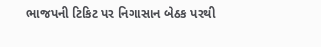ભાજપની ટિકિટ પર નિગાસાન બેઠક પરથી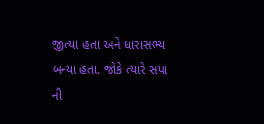જીત્યા હતા અને ધારાસભ્ય બન્યા હતા. જોકે ત્યારે સપા ની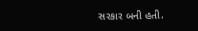સરકાર બની હતી.